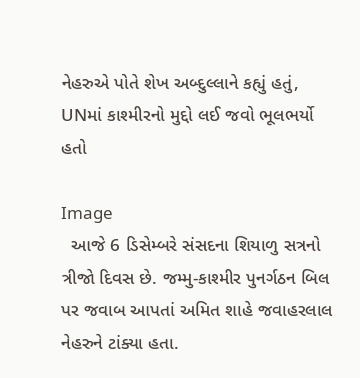નેહરુએ પોતે શેખ અબ્દુલ્લાને કહ્યું હતું, UNમાં કાશ્મીરનો મુદ્દો લઈ જવો ભૂલભર્યો હતો

Image
  આજે 6 ડિસેમ્બરે સંસદના શિયાળુ સત્રનો ત્રીજો દિવસ છે. જમ્મુ-કાશ્મીર પુનર્ગઠન બિલ પર જવાબ આપતાં અમિત શાહે જવાહરલાલ નેહરુને ટાંક્યા હતા.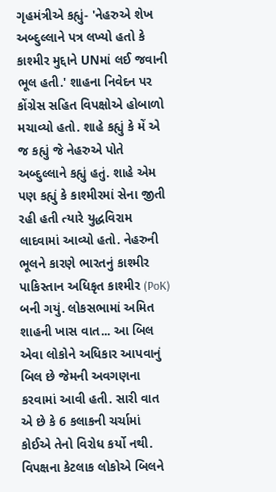ગૃહમંત્રીએ કહ્યું- 'નેહરુએ શેખ અબ્દુલ્લાને પત્ર લખ્યો હતો કે કાશ્મીર મુદ્દાને UNમાં લઈ જવાની ભૂલ હતી.' શાહના નિવેદન પર કોંગ્રેસ સહિત વિપક્ષોએ હોબાળો મચાવ્યો હતો. શાહે કહ્યું કે મેં એ જ કહ્યું જે નેહરુએ પોતે અબ્દુલ્લાને કહ્યું હતું. શાહે એમ પણ કહ્યું કે કાશ્મીરમાં સેના જીતી રહી હતી ત્યારે યુદ્ધવિરામ લાદવામાં આવ્યો હતો. નેહરુની ભૂલને કારણે ભારતનું કાશ્મીર પાકિસ્તાન અધિકૃત કાશ્મીર (PoK) બની ગયું. લોકસભામાં અમિત શાહની ખાસ વાત... આ બિલ એવા લોકોને અધિકાર આપવાનું બિલ છે જેમની અવગણના કરવામાં આવી હતી. સારી વાત એ છે કે 6 કલાકની ચર્ચામાં કોઈએ તેનો વિરોધ કર્યો નથી. વિપક્ષના કેટલાક લોકોએ બિલને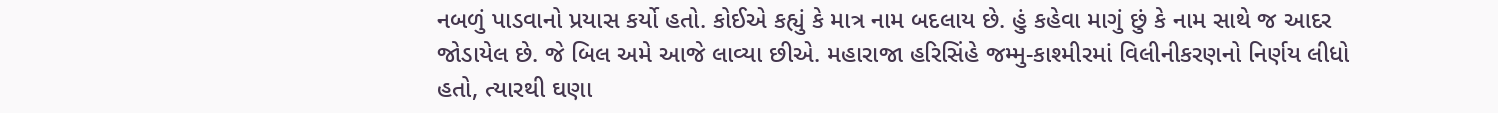નબળું પાડવાનો પ્રયાસ કર્યો હતો. કોઈએ કહ્યું કે માત્ર નામ બદલાય છે. હું કહેવા માગું છું કે નામ સાથે જ આદર જોડાયેલ છે. જે બિલ અમે આજે લાવ્યા છીએ. મહારાજા હરિસિંહે જમ્મુ-કાશ્મીરમાં વિલીનીકરણનો નિર્ણય લીધો હતો, ત્યારથી ઘણા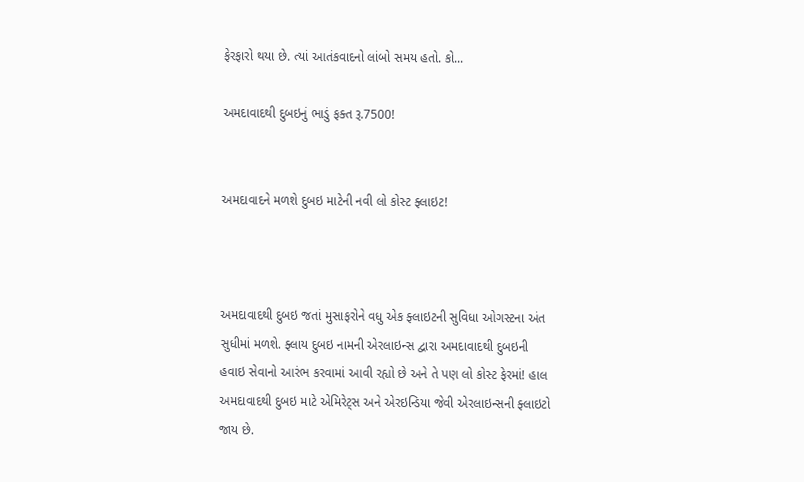ફેરફારો થયા છે. ત્યાં આતંકવાદનો લાંબો સમય હતો. કો...

અમદાવાદથી દુબઇનું ભાડું ફક્ત રૂ.7500!


અમદાવાદને મળશે દુબઇ માટેની નવી લો કોસ્ટ ફ્લાઇટ!



અમદાવાદથી દુબઇ જતાં મુસાફરોને વધુ એક ફ્લાઇટની સુવિધા ઓગસ્ટના અંત સુધીમાં મળશે. ફ્લાય દુબઇ નામની એરલાઇન્સ દ્વારા અમદાવાદથી દુબઇની હવાઇ સેવાનો આરંભ કરવામાં આવી રહ્યો છે અને તે પણ લો કોસ્ટ ફેરમાં! હાલ અમદાવાદથી દુબઇ માટે એમિરેટ્સ અને એરઇન્ડિયા જેવી એરલાઇન્સની ફ્લાઇટો જાય છે.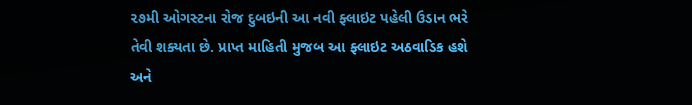૨૭મી ઓગસ્ટના રોજ દુબઇની આ નવી ફ્લાઇટ પહેલી ઉડાન ભરે તેવી શક્યતા છે. પ્રાપ્ત માહિતી મુજબ આ ફ્લાઇટ અઠવાડિક હશે અને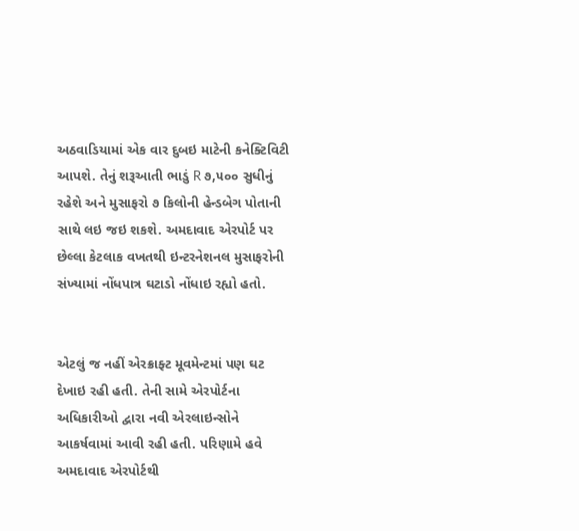અઠવાડિયામાં એક વાર દુબઇ માટેની કનેક્ટિવિટી આપશે. તેનું શરૂઆતી ભાડું R ૭,૫૦૦ સુધીનું રહેશે અને મુસાફરો ૭ કિલોની હેન્ડબેગ પોતાની સાથે લઇ જઇ શકશે. અમદાવાદ એરપોર્ટ પર છેલ્લા કેટલાક વખતથી ઇન્ટરનેશનલ મુસાફરોની સંખ્યામાં નોંધપાત્ર ઘટાડો નોંધાઇ રહ્યો હતો.


એટલું જ નહીં એરક્રાફ્ટ મૂવમેન્ટમાં પણ ઘટ દેખાઇ રહી હતી. તેની સામે એરપોર્ટના અધિકારીઓ દ્વારા નવી એરલાઇન્સોને આકર્ષવામાં આવી રહી હતી. પરિણામે હવે અમદાવાદ એરપોર્ટથી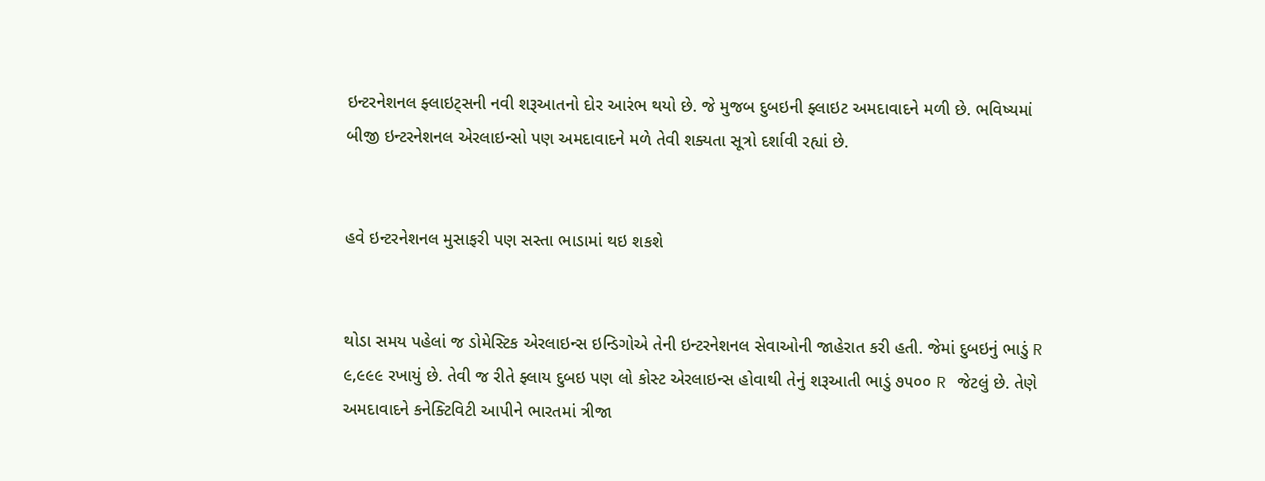ઇન્ટરનેશનલ ફ્લાઇટ્સની નવી શરૂઆતનો દોર આરંભ થયો છે. જે મુજબ દુબઇની ફ્લાઇટ અમદાવાદને મળી છે. ભવિષ્યમાં બીજી ઇન્ટરનેશનલ એરલાઇન્સો પણ અમદાવાદને મળે તેવી શક્યતા સૂત્રો દર્શાવી રહ્યાં છે.


હવે ઇન્ટરનેશનલ મુસાફરી પણ સસ્તા ભાડામાં થઇ શકશે


થોડા સમય પહેલાં જ ડોમેસ્ટિક એરલાઇન્સ ઇન્ડિગોએ તેની ઇન્ટરનેશનલ સેવાઓની જાહેરાત કરી હતી. જેમાં દુબઇનું ભાડું R ૯,૯૯૯ રખાયું છે. તેવી જ રીતે ફ્લાય દુબઇ પણ લો કોસ્ટ એરલાઇન્સ હોવાથી તેનું શરૂઆતી ભાડું ૭૫૦૦ R જેટલું છે. તેણે અમદાવાદને કનેક્ટિવિટી આપીને ભારતમાં ત્રીજા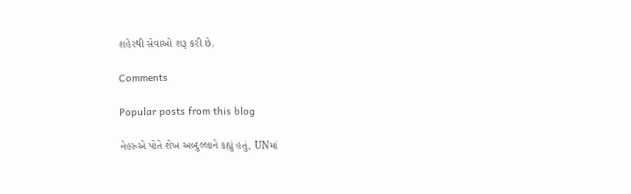શહેરથી સેવાઓ શરૂ કરી છે.

Comments

Popular posts from this blog

નેહરુએ પોતે શેખ અબ્દુલ્લાને કહ્યું હતું, UNમાં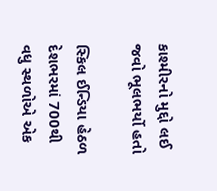કાશ્મીરનો મુદ્દો લઈ જવો ભૂલભર્યો હતો

સ્કિલ ઈન્ડિયા હેઠળ દેશભરમાં 700થી વધુ સ્થળોએ એક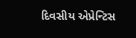દિવસીય એપ્રેન્ટિસ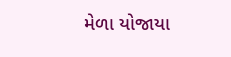મેળા યોજાયા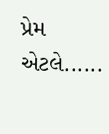પ્રેમ એટલે......